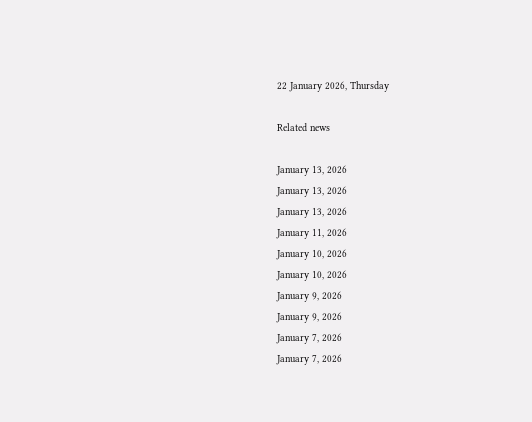22 January 2026, Thursday

Related news

January 13, 2026
January 13, 2026
January 13, 2026
January 11, 2026
January 10, 2026
January 10, 2026
January 9, 2026
January 9, 2026
January 7, 2026
January 7, 2026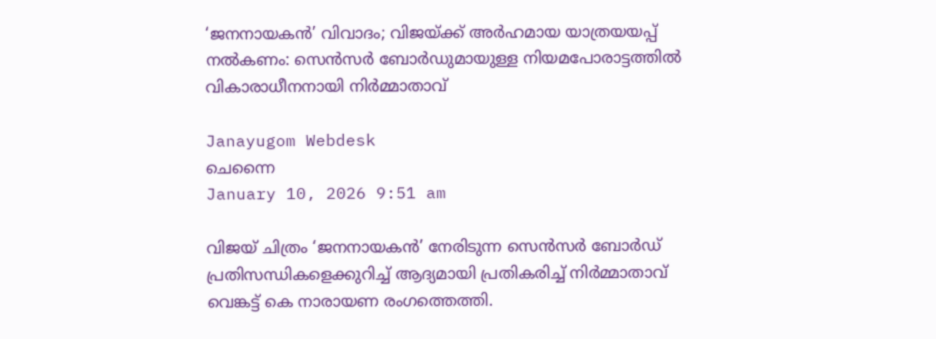‘ജനനായകൻ’ വിവാദം; വിജയ്ക്ക് അർഹമായ യാത്രയയപ്പ് നൽകണം: സെൻസർ ബോർഡുമായുള്ള നിയമപോരാട്ടത്തിൽ വികാരാധീനനായി നിർമ്മാതാവ്

Janayugom Webdesk
ചെന്നൈ
January 10, 2026 9:51 am

വിജയ് ചിത്രം ‘ജനനായകൻ’ നേരിടുന്ന സെൻസർ ബോർഡ് പ്രതിസന്ധികളെക്കുറിച്ച് ആദ്യമായി പ്രതികരിച്ച് നിർമ്മാതാവ് വെങ്കട്ട് കെ നാരായണ രംഗത്തെത്തി.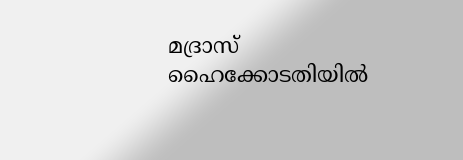മദ്രാസ് ഹൈക്കോടതിയിൽ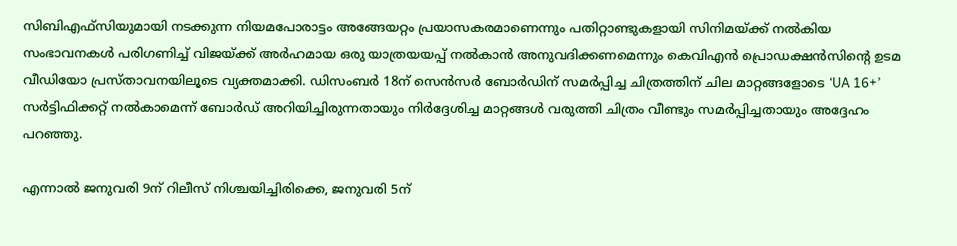സിബിഎഫ്‌സിയുമായി നടക്കുന്ന നിയമപോരാട്ടം അങ്ങേയറ്റം പ്രയാസകരമാണെന്നും പതിറ്റാണ്ടുകളായി സിനിമയ്ക്ക് നൽകിയ സംഭാവനകൾ പരിഗണിച്ച് വിജയ്ക്ക് അർഹമായ ഒരു യാത്രയയപ്പ് നൽകാൻ അനുവദിക്കണമെന്നും കെവിഎൻ പ്രൊഡക്ഷൻസിന്റെ ഉടമ വീഡിയോ പ്രസ്താവനയിലൂടെ വ്യക്തമാക്കി. ഡിസംബർ 18ന് സെൻസർ ബോർഡിന് സമർപ്പിച്ച ചിത്രത്തിന് ചില മാറ്റങ്ങളോടെ ‘UA 16+’ സർട്ടിഫിക്കറ്റ് നൽകാമെന്ന് ബോർഡ് അറിയിച്ചിരുന്നതായും നിർദ്ദേശിച്ച മാറ്റങ്ങൾ വരുത്തി ചിത്രം വീണ്ടും സമർപ്പിച്ചതായും അദ്ദേഹം പറഞ്ഞു.

എന്നാൽ ജനുവരി 9ന് റിലീസ് നിശ്ചയിച്ചിരിക്കെ, ജനുവരി 5ന്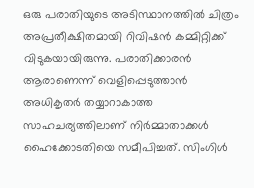ഒരു പരാതിയുടെ അടിസ്ഥാനത്തിൽ ചിത്രം അപ്രതീക്ഷിതമായി റിവിഷൻ കമ്മിറ്റിക്ക് വിടുകയായിരുന്നു. പരാതിക്കാരൻ ആരാണെന്ന് വെളിപ്പെടുത്താൻ അധികൃതർ തയ്യാറാകാത്ത സാഹചര്യത്തിലാണ് നിർമ്മാതാക്കൾ ഹൈക്കോടതിയെ സമീപിച്ചത്. സിംഗിൾ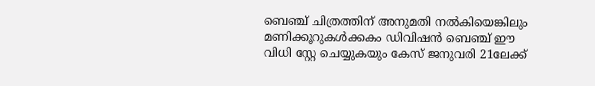ബെഞ്ച് ചിത്രത്തിന് അനുമതി നൽകിയെങ്കിലും മണിക്കൂറുകൾക്കകം ഡിവിഷൻ ബെഞ്ച് ഈ വിധി സ്റ്റേ ചെയ്യുകയും കേസ് ജനുവരി 21ലേക്ക്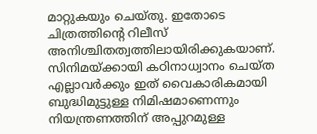മാറ്റുകയും ചെയ്തു. ഇതോടെ ചിത്രത്തിന്റെ റിലീസ് അനിശ്ചിതത്വത്തിലായിരിക്കുകയാണ്. സിനിമയ്ക്കായി കഠിനാധ്വാനം ചെയ്ത എല്ലാവർക്കും ഇത് വൈകാരികമായി ബുദ്ധിമുട്ടുള്ള നിമിഷമാണെന്നും നിയന്ത്രണത്തിന് അപ്പുറമുള്ള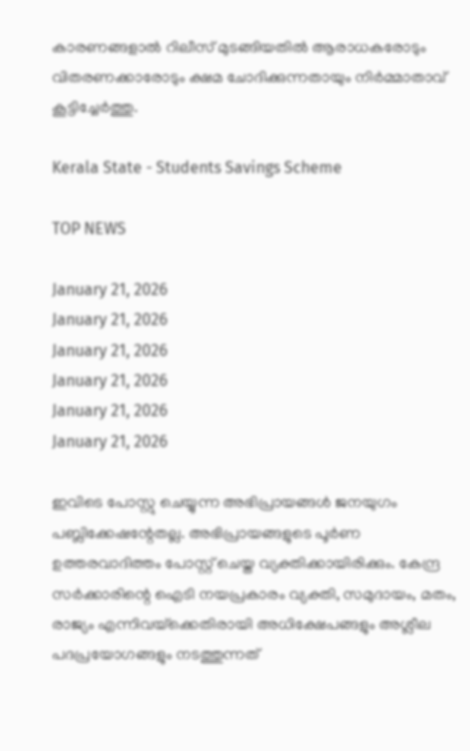കാരണങ്ങളാൽ റിലീസ് മുടങ്ങിയതിൽ ആരാധകരോടും വിതരണക്കാരോടും ക്ഷമ ചോദിക്കുന്നതായും നിർമ്മാതാവ് കൂട്ടിച്ചേർത്തു.

Kerala State - Students Savings Scheme

TOP NEWS

January 21, 2026
January 21, 2026
January 21, 2026
January 21, 2026
January 21, 2026
January 21, 2026

ഇവിടെ പോസ്റ്റു ചെയ്യുന്ന അഭിപ്രായങ്ങള്‍ ജനയുഗം പബ്ലിക്കേഷന്റേതല്ല. അഭിപ്രായങ്ങളുടെ പൂര്‍ണ ഉത്തരവാദിത്തം പോസ്റ്റ് ചെയ്ത വ്യക്തിക്കായിരിക്കും. കേന്ദ്ര സര്‍ക്കാരിന്റെ ഐടി നയപ്രകാരം വ്യക്തി, സമുദായം, മതം, രാജ്യം എന്നിവയ്‌ക്കെതിരായി അധിക്ഷേപങ്ങളും അശ്ലീല പദപ്രയോഗങ്ങളും നടത്തുന്നത്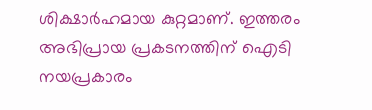ശിക്ഷാര്‍ഹമായ കുറ്റമാണ്. ഇത്തരം അഭിപ്രായ പ്രകടനത്തിന് ഐടി നയപ്രകാരം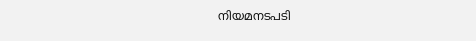നിയമനടപടി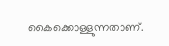കൈക്കൊള്ളുന്നതാണ്.